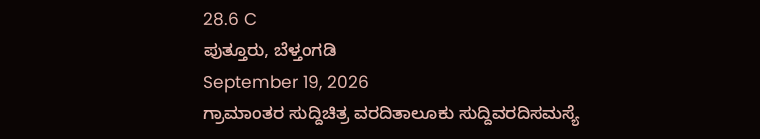28.6 C
ಪುತ್ತೂರು, ಬೆಳ್ತಂಗಡಿ
September 19, 2026
ಗ್ರಾಮಾಂತರ ಸುದ್ದಿಚಿತ್ರ ವರದಿತಾಲೂಕು ಸುದ್ದಿವರದಿಸಮಸ್ಯೆ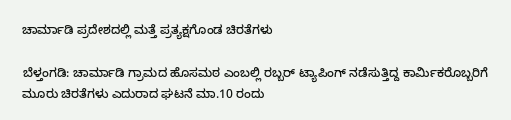ಚಾರ್ಮಾಡಿ ಪ್ರದೇಶದಲ್ಲಿ ಮತ್ತೆ ಪ್ರತ್ಯಕ್ಷಗೊಂಡ ಚಿರತೆಗಳು

ಬೆಳ್ತಂಗಡಿ: ಚಾರ್ಮಾಡಿ ಗ್ರಾಮದ ಹೊಸಮಠ ಎಂಬಲ್ಲಿ ರಬ್ಬರ್ ಟ್ಯಾಪಿಂಗ್ ನಡೆಸುತ್ತಿದ್ದ ಕಾರ್ಮಿಕರೊಬ್ಬರಿಗೆ ಮೂರು ಚಿರತೆಗಳು ಎದುರಾದ ಘಟನೆ ಮಾ.10 ರಂದು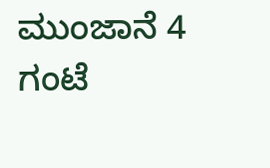ಮುಂಜಾನೆ 4 ಗಂಟೆ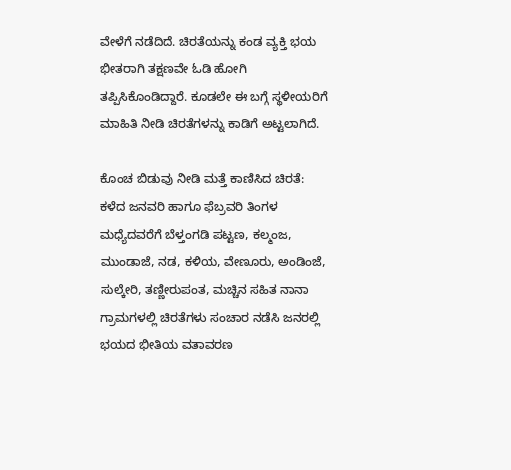ವೇಳೆಗೆ ನಡೆದಿದೆ. ಚಿರತೆಯನ್ನು ಕಂಡ ವ್ಯಕ್ತಿ ಭಯ ಭೀತರಾಗಿ ತಕ್ಷಣವೇ ಓಡಿ ಹೋಗಿ ತಪ್ಪಿಸಿಕೊಂಡಿದ್ದಾರೆ. ಕೂಡಲೇ ಈ ಬಗ್ಗೆ ಸ್ಥಳೀಯರಿಗೆ ಮಾಹಿತಿ ನೀಡಿ ಚಿರತೆಗಳನ್ನು ಕಾಡಿಗೆ ಅಟ್ಟಲಾಗಿದೆ.

ಕೊಂಚ ಬಿಡುವು ನೀಡಿ ಮತ್ತೆ ಕಾಣಿಸಿದ ಚಿರತೆ:
ಕಳೆದ ಜನವರಿ ಹಾಗೂ ಫೆಬ್ರವರಿ ತಿಂಗಳ ಮಧ್ಯೆದವರೆಗೆ ಬೆಳ್ತಂಗಡಿ ಪಟ್ಟಣ, ಕಲ್ಮಂಜ, ಮುಂಡಾಜೆ, ನಡ, ಕಳಿಯ, ವೇಣೂರು, ಅಂಡಿಂಜೆ, ಸುಲ್ಕೇರಿ, ತಣ್ಣೀರುಪಂತ, ಮಚ್ಚಿನ ಸಹಿತ ನಾನಾ ಗ್ರಾಮಗಳಲ್ಲಿ ಚಿರತೆಗಳು ಸಂಚಾರ ನಡೆಸಿ ಜನರಲ್ಲಿ ಭಯದ ಭೀತಿಯ ವತಾವರಣ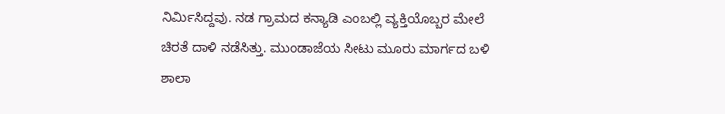ನಿರ್ಮಿಸಿದ್ದವು. ನಡ ಗ್ರಾಮದ ಕನ್ಯಾಡಿ ಎಂಬಲ್ಲಿ ವ್ಯಕ್ತಿಯೊಬ್ಬರ ಮೇಲೆ ಚಿರತೆ ದಾಳಿ ನಡೆಸಿತ್ತು. ಮುಂಡಾಜೆಯ ಸೀಟು ಮೂರು ಮಾರ್ಗದ ಬಳಿ ಶಾಲಾ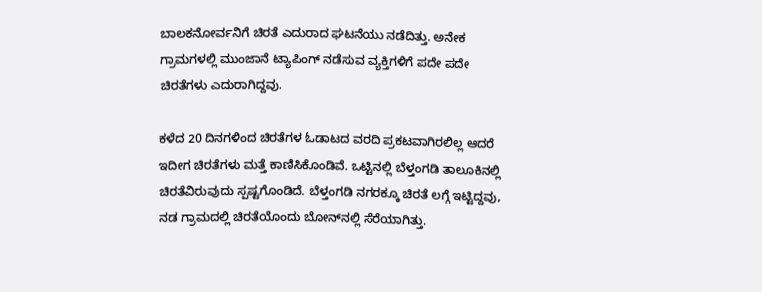ಬಾಲಕನೋರ್ವನಿಗೆ ಚಿರತೆ ಎದುರಾದ ಘಟನೆಯು ನಡೆದಿತ್ತು. ಅನೇಕ ಗ್ರಾಮಗಳಲ್ಲಿ ಮುಂಜಾನೆ ಟ್ಯಾಪಿಂಗ್ ನಡೆಸುವ ವ್ಯಕ್ತಿಗಳಿಗೆ ಪದೇ ಪದೇ ಚಿರತೆಗಳು ಎದುರಾಗಿದ್ದವು.

ಕಳೆದ 20 ದಿನಗಳಿಂದ ಚಿರತೆಗಳ ಓಡಾಟದ ವರದಿ ಪ್ರಕಟವಾಗಿರಲಿಲ್ಲ ಆದರೆ ಇದೀಗ ಚಿರತೆಗಳು ಮತ್ತೆ ಕಾಣಿಸಿಕೊಂಡಿವೆ. ಒಟ್ಟಿನಲ್ಲಿ ಬೆಳ್ತಂಗಡಿ ತಾಲೂಕಿನಲ್ಲಿ ಚಿರತೆವಿರುವುದು ಸ್ಪಷ್ಟಗೊಂಡಿದೆ. ಬೆಳ್ತಂಗಡಿ ನಗರಕ್ಕೂ ಚಿರತೆ ಲಗ್ಗೆ ಇಟ್ಟಿದ್ದವು, ನಡ ಗ್ರಾಮದಲ್ಲಿ ಚಿರತೆಯೊಂದು ಬೋನ್‌ನಲ್ಲಿ ಸೆರೆಯಾಗಿತ್ತು.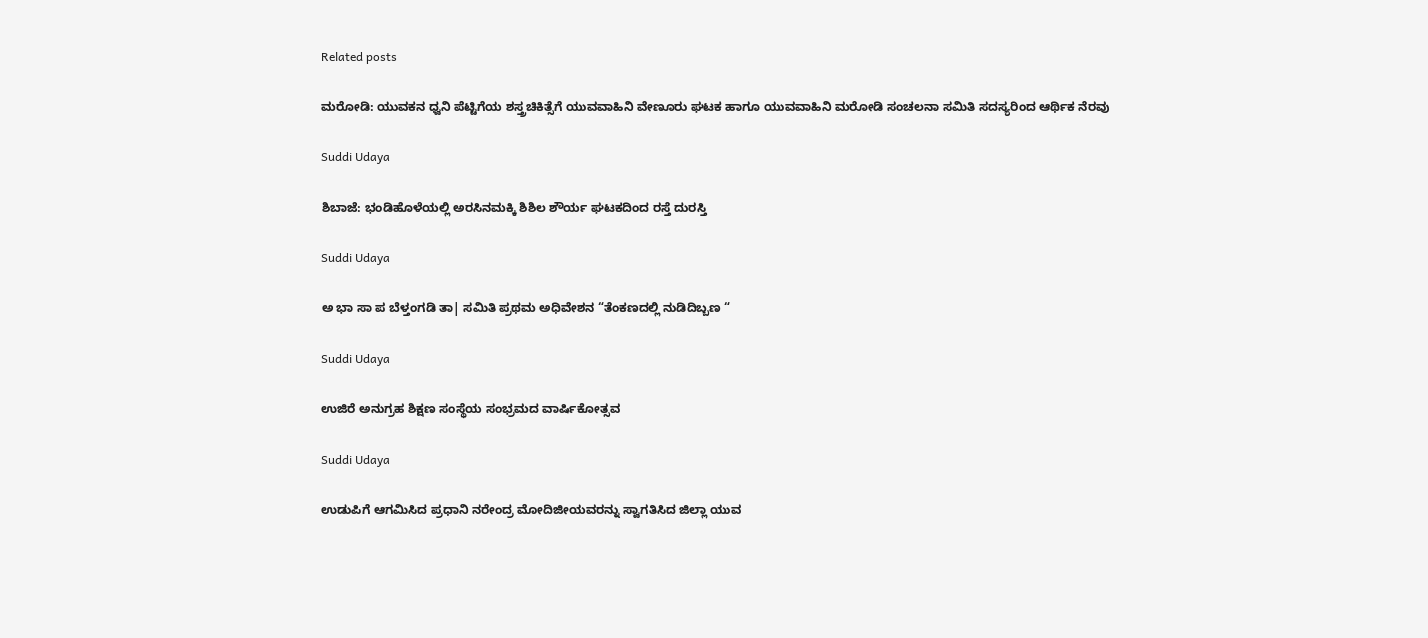Related posts

ಮರೋಡಿ: ಯುವಕನ ಧ್ವನಿ ಪೆಟ್ಟಿಗೆಯ ಶಸ್ತ್ರಚಿಕಿತ್ಸೆಗೆ ಯುವವಾಹಿನಿ ವೇಣೂರು ಘಟಕ ಹಾಗೂ ಯುವವಾಹಿನಿ ಮರೋಡಿ ಸಂಚಲನಾ ಸಮಿತಿ ಸದಸ್ಯರಿಂದ ಆರ್ಥಿಕ ನೆರವು

Suddi Udaya

ಶಿಬಾಜೆ: ಭಂಡಿಹೊಳೆಯಲ್ಲಿ ಅರಸಿನಮಕ್ಕಿ ಶಿಶಿಲ ಶೌರ್ಯ ಘಟಕದಿಂದ ರಸ್ತೆ ದುರಸ್ತಿ

Suddi Udaya

ಅ ಭಾ ಸಾ ಪ ಬೆಳ್ತಂಗಡಿ ತಾ| ಸಮಿತಿ ಪ್ರಥಮ ಅಧಿವೇಶನ “ತೆಂಕಣದಲ್ಲಿ ನುಡಿದಿಬ್ಬಣ “

Suddi Udaya

ಉಜಿರೆ ಅನುಗ್ರಹ ಶಿಕ್ಷಣ ಸಂಸ್ಥೆಯ ಸಂಭ್ರಮದ ವಾರ್ಷಿಕೋತ್ಸವ

Suddi Udaya

ಉಡುಪಿಗೆ ಆಗಮಿಸಿದ ಪ್ರಧಾನಿ ನರೇಂದ್ರ ಮೋದಿಜೀಯವರನ್ನು ಸ್ವಾಗತಿಸಿದ ಜಿಲ್ಲಾ ಯುವ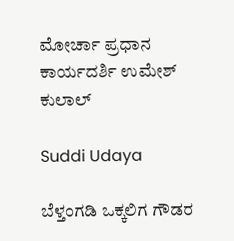ಮೋರ್ಚಾ ಪ್ರಧಾನ ಕಾರ್ಯದರ್ಶಿ ಉಮೇಶ್ ಕುಲಾಲ್

Suddi Udaya

ಬೆಳ್ತಂಗಡಿ ಒಕ್ಕಲಿಗ ಗೌಡರ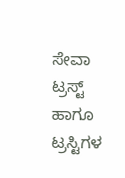ಸೇವಾ ಟ್ರಸ್ಟ್ ಹಾಗೂ ಟ್ರಸ್ಟಿಗಳ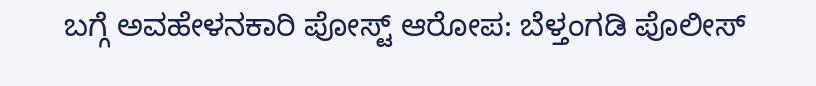ಬಗ್ಗೆ ಅವಹೇಳನಕಾರಿ ಪೋಸ್ಟ್ ಆರೋಪ: ಬೆಳ್ತಂಗಡಿ ಪೊಲೀಸ್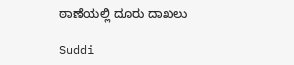ಠಾಣೆಯಲ್ಲಿ ದೂರು ದಾಖಲು

Suddi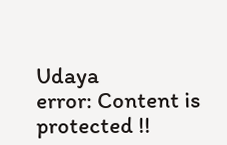Udaya
error: Content is protected !!